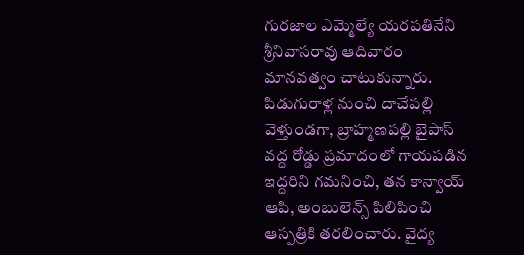గురజాల ఎమ్మెల్యే యరపతినేని శ్రీనివాసరావు ఆదివారం మానవత్వం చాటుకున్నారు. పిడుగురాళ్ల నుంచి దాచేపల్లి వెళ్తుండగా, బ్రాహ్మణపల్లి బైపాస్ వద్ద రోడ్డు ప్రమాదంలో గాయపడిన ఇద్దరిని గమనించి, తన కాన్వాయ్ ఆపి, అంబులెన్స్ పిలిపించి ఆస్పత్రికి తరలించారు. వైద్య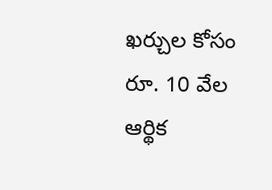ఖర్చుల కోసం రూ. 10 వేల ఆర్థిక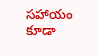సహాయం కూడా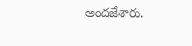అందజేశారు.